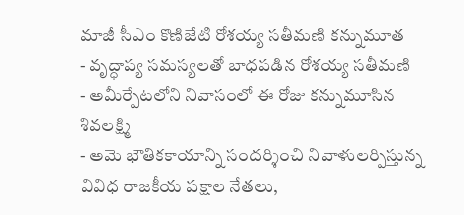మాజీ సీఎం కొణిజేటి రోశయ్య సతీమణి కన్నుమూత
- వృద్ధాప్య సమస్యలతో బాధపడిన రోశయ్య సతీమణి
- అమీర్పేటలోని నివాసంలో ఈ రోజు కన్నుమూసిన శివలక్ష్మి
- అమె భౌతికకాయాన్ని సందర్శించి నివాళులర్పిస్తున్న వివిధ రాజకీయ పక్షాల నేతలు,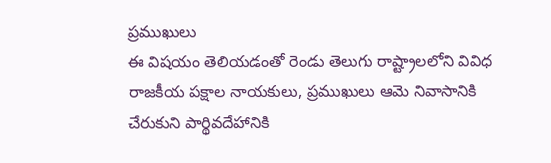ప్రముఖులు
ఈ విషయం తెలియడంతో రెండు తెలుగు రాష్ట్రాలలోని వివిధ రాజకీయ పక్షాల నాయకులు, ప్రముఖులు ఆమె నివాసానికి చేరుకుని పార్థివదేహానికి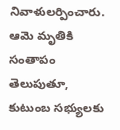నివాళులర్పించారు. ఆమె మృతికి సంతాపం తెలుపుతూ, కుటుంబ సభ్యులకు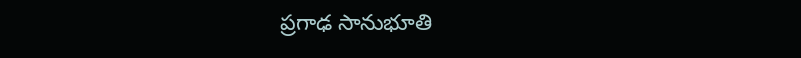ప్రగాఢ సానుభూతి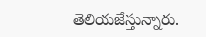తెలియజేస్తున్నారు.